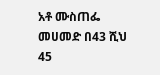አቶ ሙስጠፌ መሀመድ በ43 ሺህ 45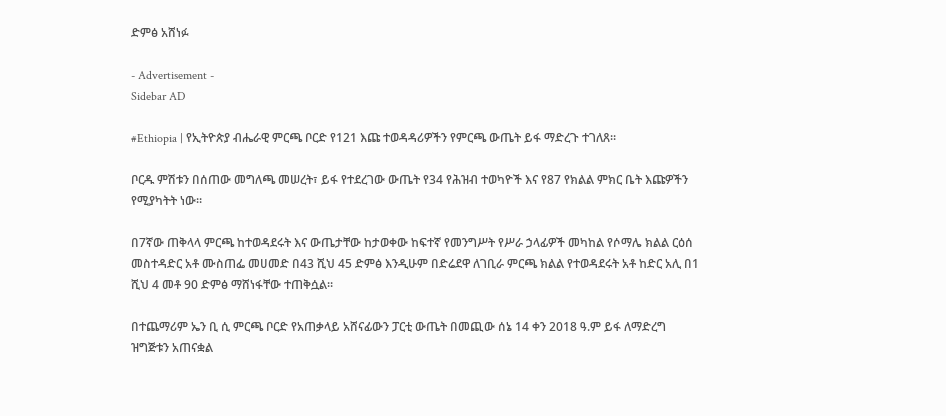ድምፅ አሸነፉ

- Advertisement -
Sidebar AD

#Ethiopia | የኢትዮጵያ ብሔራዊ ምርጫ ቦርድ የ121 እጩ ተወዳዳሪዎችን የምርጫ ውጤት ይፋ ማድረጉ ተገለጸ።

ቦርዱ ምሽቱን በሰጠው መግለጫ መሠረት፣ ይፋ የተደረገው ውጤት የ34 የሕዝብ ተወካዮች እና የ87 የክልል ምክር ቤት እጩዎችን የሚያካትት ነው።

በ7ኛው ጠቅላላ ምርጫ ከተወዳደሩት እና ውጤታቸው ከታወቀው ከፍተኛ የመንግሥት የሥራ ኃላፊዎች መካከል የሶማሌ ክልል ርዕሰ መስተዳድር አቶ ሙስጠፌ መሀመድ በ43 ሺህ 45 ድምፅ እንዲሁም በድሬደዋ ለገቢራ ምርጫ ክልል የተወዳደሩት አቶ ከድር አሊ በ1 ሺህ 4 መቶ 90 ድምፅ ማሸነፋቸው ተጠቅሷል።

በተጨማሪም ኤን ቢ ሲ ምርጫ ቦርድ የአጠቃላይ አሸናፊውን ፓርቲ ውጤት በመጪው ሰኔ 14 ቀን 2018 ዓ.ም ይፋ ለማድረግ ዝግጅቱን አጠናቋል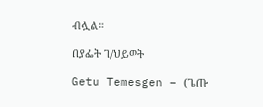ብሏል።

በያፌት ገ/ህይወት

Getu Temesgen – (ጌጡ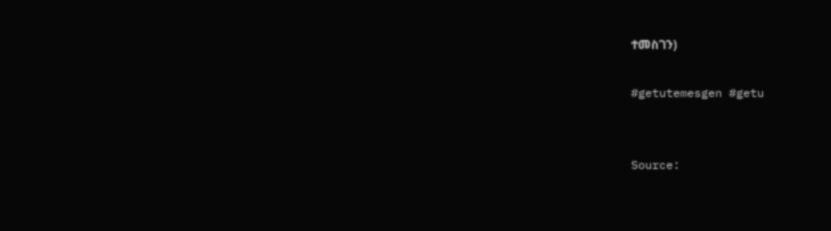ተመስገን)

#getutemesgen #getu


Source: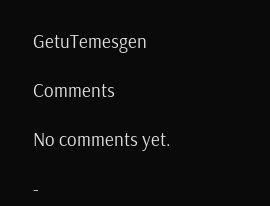GetuTemesgen

Comments

No comments yet.

-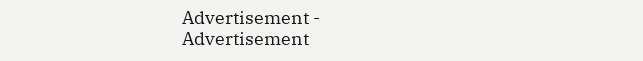Advertisement -
Advertisement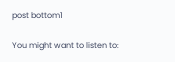post bottom1

You might want to listen to: